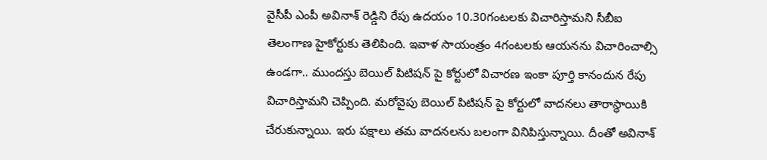వైసీపీ ఎంపీ అవినాశ్ రెడ్డిని రేపు ఉదయం 10.30గంటలకు విచారిస్తామని సీబీఐ తెలంగాణ హైకోర్టుకు తెలిపింది. ఇవాళ సాయంత్రం 4గంటలకు ఆయనను విచారించాల్సి ఉండగా.. ముందస్తు బెయిల్ పిటిషన్ పై కోర్టులో విచారణ ఇంకా పూర్తి కానందున రేపు విచారిస్తామని చెప్పింది. మరోవైపు బెయిల్ పిటిషన్ పై కోర్టులో వాదనలు తారాస్థాయికి చేరుకున్నాయి. ఇరు పక్షాలు తమ వాదనలను బలంగా వినిపిస్తున్నాయి. దీంతో అవినాశ్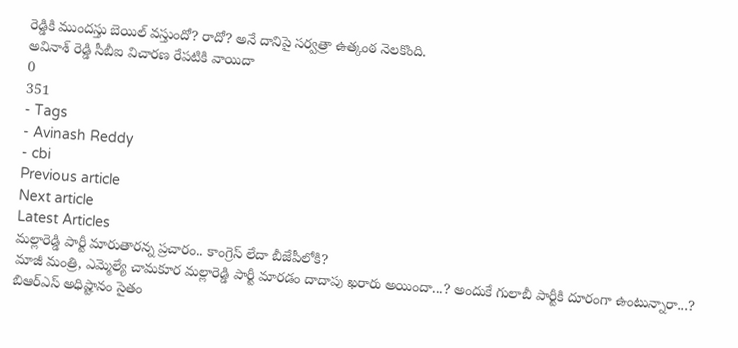రెడ్డికి ముందస్తు బెయిల్ వస్తుందో? రాదో? అనే దానిపై సర్వత్రా ఉత్కంఠ నెలకొంది.
అవినాశ్ రెడ్డి సీబీఐ విచారణ రేపటికి వాయిదా
0
351
- Tags
- Avinash Reddy
- cbi
Previous article
Next article
Latest Articles
మల్లారెడ్డి పార్టీ మారుతారన్న ప్రచారం.. కాంగ్రెస్ లేదా బీజేపీలోకి?
మాజీ మంత్రి, ఎమ్మెల్యే చామకూర మల్లారెడ్డి పార్టీ మారడం దాదాపు ఖరారు అయిందా...? అందుకే గులాబీ పార్టీకి దూరంగా ఉంటున్నారా...? బిఆర్ఎస్ అధిష్టానం సైతం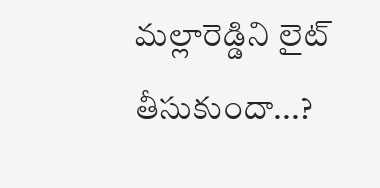మల్లారెడ్డిని లైట్ తీసుకుందా...?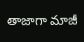తాజాగా మాజీ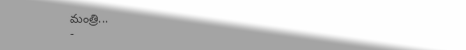మంత్రి...
-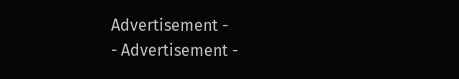Advertisement -
- Advertisement -